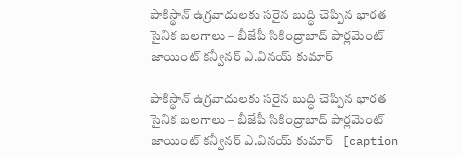పాకిస్థాన్ ఉగ్రవాదులకు సరైన బుద్ధి చెప్పిన భారత సైనిక బలగాలు – బీజేపీ సికింద్రాబాద్ పార్లమెంట్ జాయింట్ కన్వీనర్ ఎ.వినయ్ కుమార్

పాకిస్థాన్ ఉగ్రవాదులకు సరైన బుద్ధి చెప్పిన భారత సైనిక బలగాలు – బీజేపీ సికింద్రాబాద్ పార్లమెంట్ జాయింట్ కన్వీనర్ ఎ.వినయ్ కుమార్   [caption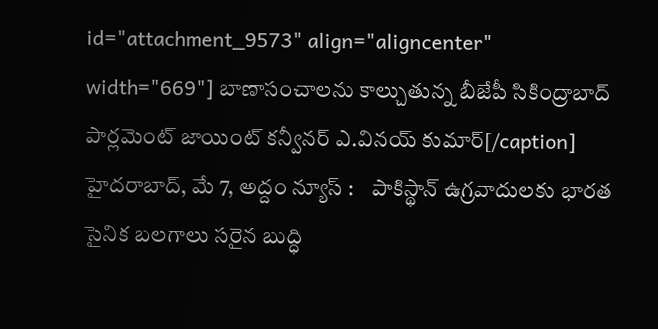id="attachment_9573" align="aligncenter" width="669"] బాణాసంచాల‌ను కాల్చుతున్న బీజేపీ సికింద్రాబాద్ పార్లమెంట్ జాయింట్ కన్వీనర్ ఎ.వినయ్ కుమార్[/caption] హైదరాబాద్, మే 7, అద్దం న్యూస్ :    పాకిస్థాన్ ఉగ్రవాదులకు భారత సైనిక బలగాలు సరైన బుద్ధి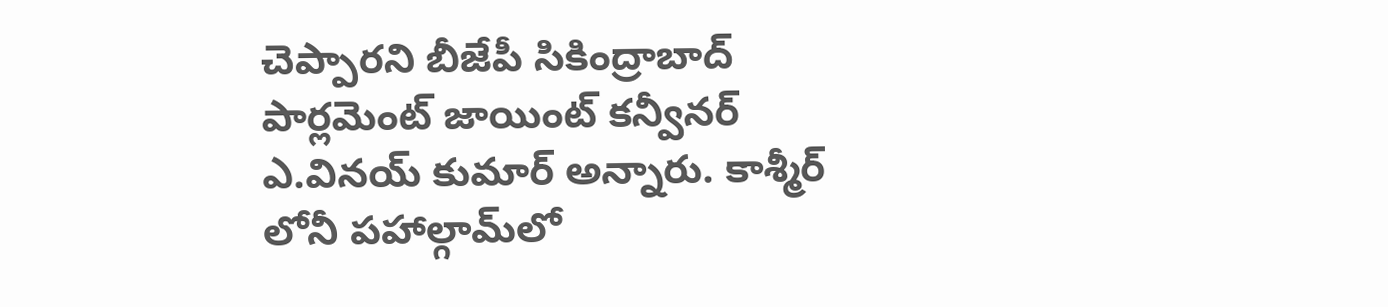చెప్పార‌ని బీజేపీ సికింద్రాబాద్ పార్లమెంట్ జాయింట్ కన్వీనర్ ఎ.వినయ్ కుమార్ అన్నారు. కాశ్మీర్ లోనీ పహాల్గామ్‌లో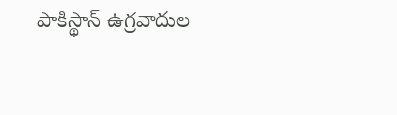పాకిస్థాన్ ఉగ్రవాదుల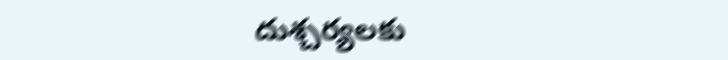దుశ్చర్యలకు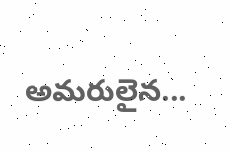అమరులైన...